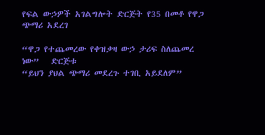የፍል ውኃዎች አገልግሎት ድርጅት የ35 በመቶ የዋጋ ጭማሪ አደረገ

“ዋጋ የተጨመረው የቀዝቃዛ ውኃ ታሪፍ ስለጨመረ ነው”   ድርጅቱ
“ይህን ያህል ጭማሪ መደረጉ ተገቢ አይደለም”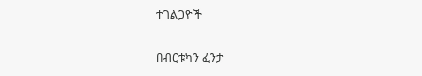ተገልጋዮች

በብርቱካን ፈንታ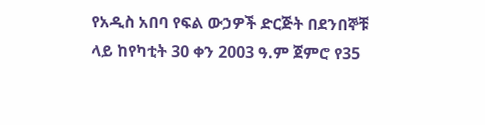የአዲስ አበባ የፍል ውኃዎች ድርጅት በደንበኞቹ ላይ ከየካቲት 30 ቀን 2003 ዓ.ም ጀምሮ የ35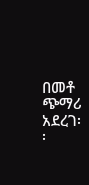በመቶ ጭማሪ አደረገ፡፡